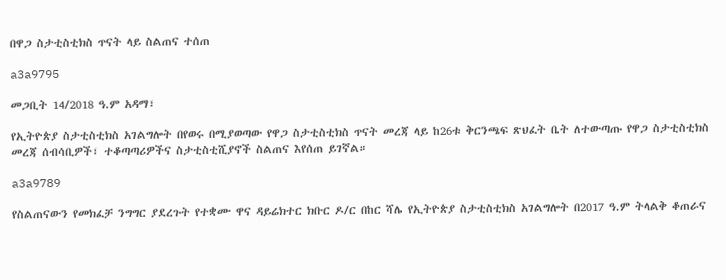በዋጋ ስታቲስቲክስ ጥናት ላይ ስልጠና ተሰጠ

a3a9795

መጋቢት 14/2018 ዓ.ም አዳማ፣

የኢትዮጵያ ስታቲስቲክስ አገልግሎት በየወሩ በሚያወጣው የዋጋ ስታቲስቲክስ ጥናት መረጃ ላይ ከ26ቱ ቅርንጫፍ ጽህፈት ቤት ለተውጣጡ የዋጋ ስታቲስቲክስ መረጃ ሰብሳቢዎች፣ ተቆጣጣሪዎችና ስታቲስቲሺያኖች ስልጠና እየሰጠ ይገኛል።

a3a9789

የስልጠናውን የመክፈቻ ንግግር ያደረጉት የተቋሙ ዋና ዳይሬክተር ክቡር ዶ/ር በከር ሻሌ የኢትዮጵያ ስታቲስቲክስ አገልግሎት በ2017 ዓ.ም ትላልቅ ቆጠራና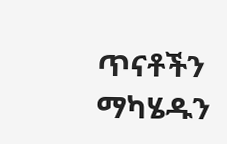ጥናቶችን ማካሄዱን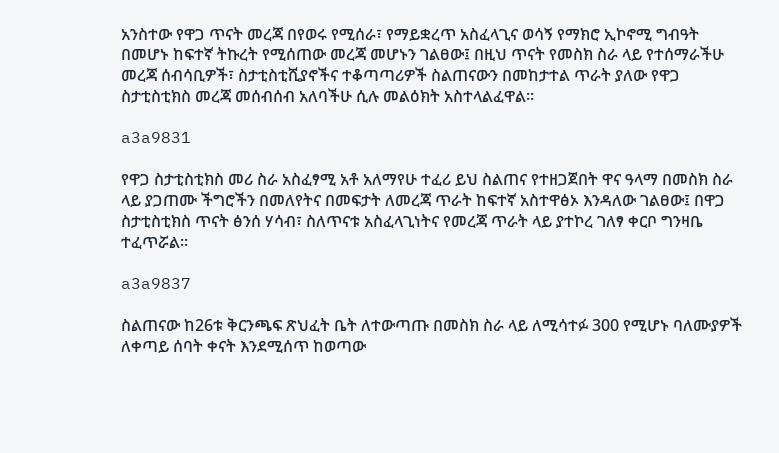አንስተው የዋጋ ጥናት መረጃ በየወሩ የሚሰራ፣ የማይቋረጥ አስፈላጊና ወሳኝ የማክሮ ኢኮኖሚ ግብዓት በመሆኑ ከፍተኛ ትኩረት የሚሰጠው መረጃ መሆኑን ገልፀው፤ በዚህ ጥናት የመስክ ስራ ላይ የተሰማራችሁ መረጃ ሰብሳቢዎች፣ ስታቲስቲሺያኖችና ተቆጣጣሪዎች ስልጠናውን በመከታተል ጥራት ያለው የዋጋ ስታቲስቲክስ መረጃ መሰብሰብ አለባችሁ ሲሉ መልዕክት አስተላልፈዋል።

a3a9831

የዋጋ ስታቲስቲክስ መሪ ስራ አስፈፃሚ አቶ አለማየሁ ተፈሪ ይህ ስልጠና የተዘጋጀበት ዋና ዓላማ በመስክ ስራ ላይ ያጋጠሙ ችግሮችን በመለየትና በመፍታት ለመረጃ ጥራት ከፍተኛ አስተዋፅኦ እንዳለው ገልፀው፤ በዋጋ ስታቲስቲክስ ጥናት ፅንሰ ሃሳብ፣ ስለጥናቱ አስፈላጊነትና የመረጃ ጥራት ላይ ያተኮረ ገለፃ ቀርቦ ግንዛቤ ተፈጥሯል።

a3a9837

ስልጠናው ከ26ቱ ቅርንጫፍ ጽህፈት ቤት ለተውጣጡ በመስክ ስራ ላይ ለሚሳተፉ 300 የሚሆኑ ባለሙያዎች ለቀጣይ ሰባት ቀናት እንደሚሰጥ ከወጣው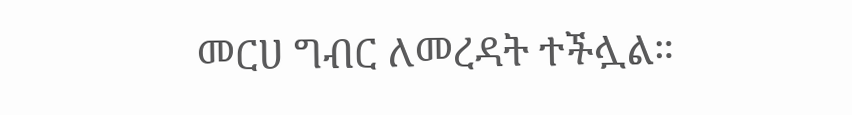መርሀ ግብር ለመረዳት ተችሏል።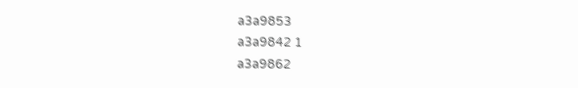a3a9853
a3a9842 1
a3a9862